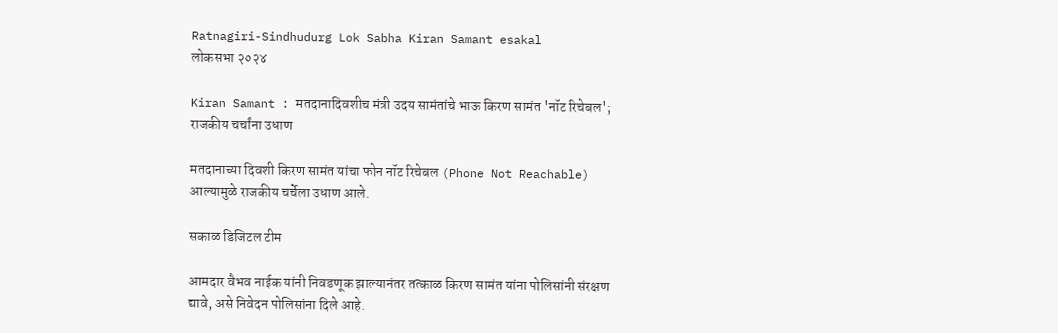Ratnagiri-Sindhudurg Lok Sabha Kiran Samant esakal
लोकसभा २०२४

Kiran Samant : मतदानादिवशीच मंत्री उदय सामंतांचे भाऊ किरण सामंत 'नॉट रिचेबल'; राजकीय चर्चांना उधाण

मतदानाच्या दिवशी किरण सामंत यांचा फोन नॉट रिचेबल (Phone Not Reachable) आल्यामुळे राजकीय चर्चेला उधाण आले.

सकाळ डिजिटल टीम

आमदार वैभव नाईक यांनी निवडणूक झाल्यानंतर तत्काळ किरण सामंत यांना पोलिसांनी संरक्षण द्यावे, असे निवेदन पोलिसांना दिले आहे.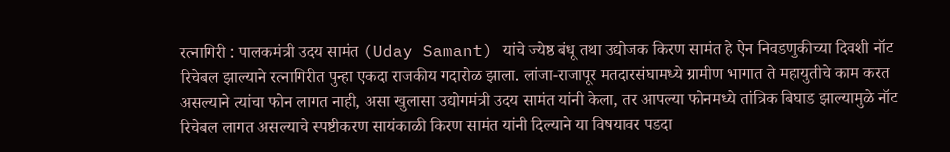रत्नागिरी : पालकमंत्री उदय सामंत (Uday Samant) यांचे ज्येष्ठ बंधू तथा उद्योजक किरण सामंत हे ऐन निवडणुकीच्या दिवशी नॉट रिचेबल झाल्याने रत्नागिरीत पुन्हा एकदा राजकीय गदारोळ झाला. लांजा-राजापूर मतदारसंघामध्ये ग्रामीण भागात ते महायुतीचे काम करत असल्याने त्यांचा फोन लागत नाही, असा खुलासा उद्योगमंत्री उदय सामंत यांनी केला, तर आपल्या फोनमध्ये तांत्रिक बिघाड झाल्यामुळे नॉट रिचेबल लागत असल्याचे स्पष्टीकरण सायंकाळी किरण सामंत यांनी दिल्याने या विषयावर पडदा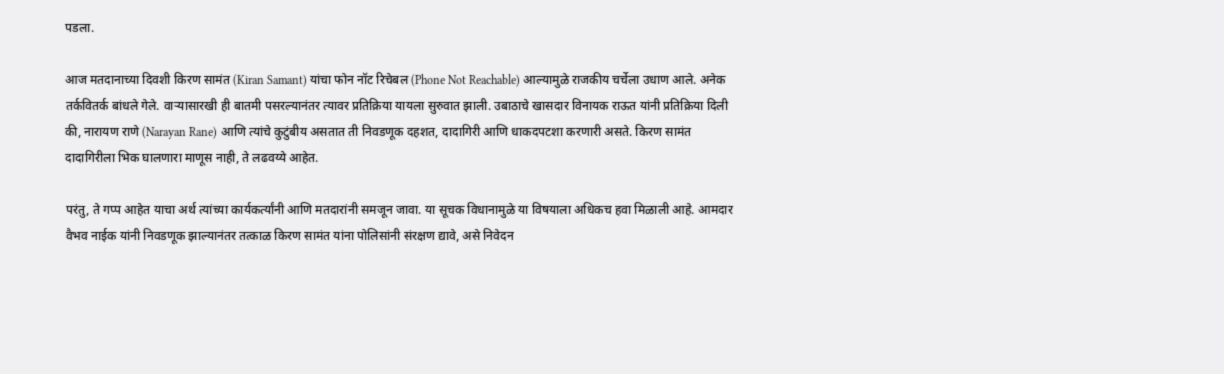पडला.

आज मतदानाच्या दिवशी किरण सामंत (Kiran Samant) यांचा फोन नॉट रिचेबल (Phone Not Reachable) आल्यामुळे राजकीय चर्चेला उधाण आले. अनेक तर्कवितर्क बांधले गेले. वाऱ्यासारखी ही बातमी पसरल्यानंतर त्यावर प्रतिक्रिया यायला सुरुवात झाली. उबाठाचे खासदार विनायक राऊत यांनी प्रतिक्रिया दिली की, नारायण राणे (Narayan Rane) आणि त्यांचे कुटुंबीय असतात ती निवडणूक दहशत, दादागिरी आणि धाकदपटशा करणारी असते. किरण सामंत दादागिरीला भिक घालणारा माणूस नाही, ते लढवय्ये आहेत.

परंतु, ते गप्प आहेत याचा अर्थ त्यांच्या कार्यकर्त्यांनी आणि मतदारांनी समजून जावा. या सूचक विधानामुळे या विषयाला अधिकच हवा मिळाली आहे. आमदार वैभव नाईक यांनी निवडणूक झाल्यानंतर तत्काळ किरण सामंत यांना पोलिसांनी संरक्षण द्यावे, असे निवेदन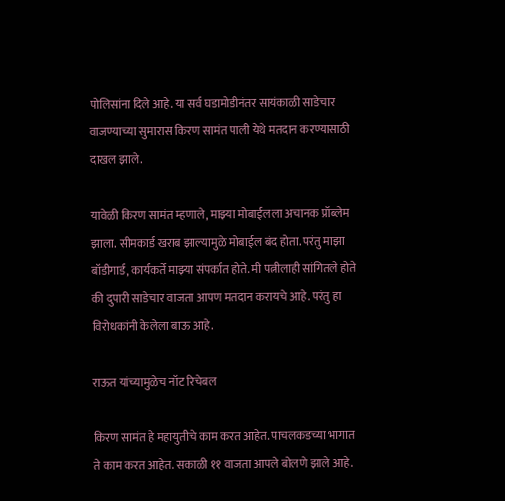पोलिसांना दिले आहे. या सर्व घडामोडीनंतर सायंकाळी साडेचार वाजण्याच्या सुमारास किरण सामंत पाली येथे मतदान करण्यासाठी दाखल झाले.

यावेळी किरण सामंत म्हणाले, माझ्या मोबाईलला अचानक प्रॉब्लेम झाला. सीमकार्ड खराब झाल्यामुळे मोबाईल बंद होता. परंतु माझा बॉडीगार्ड, कार्यकर्ते माझ्या संपर्कात होते. मी पत्नीलाही सांगितले होते की दुपारी साडेचार वाजता आपण मतदान करायचे आहे. परंतु हा विरोधकांनी केलेला बाऊ आहे.

राऊत यांच्यामुळेच नॉट रिचेबल

किरण सामंत हे महायुतीचे काम करत आहेत. पाचलकडच्या भागात ते काम करत आहेत. सकाळी ११ वाजता आपले बोलणे झाले आहे.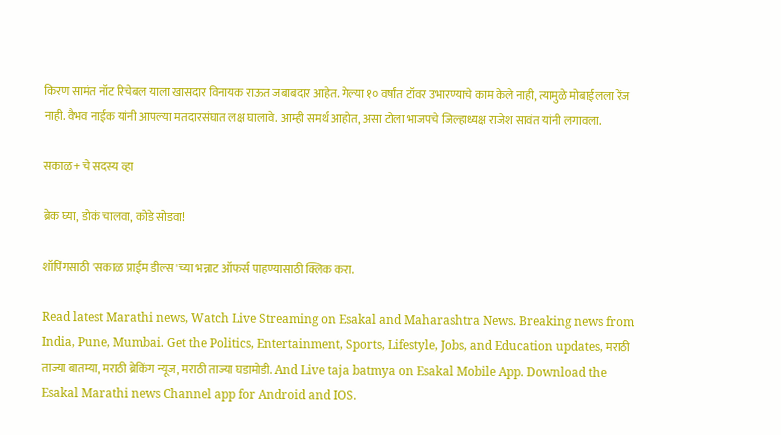किरण सामंत नॉट रिचेबल याला खासदार विनायक राऊत जबाबदार आहेत. गेल्या १० वर्षांत टॉवर उभारण्याचे काम केले नाही, त्यामुळे मोबाईलला रेंज नाही. वैभव नाईक यांनी आपल्या मतदारसंघात लक्ष घालावे. आम्ही समर्थ आहोत, असा टोला भाजपचे जिल्हाध्यक्ष राजेश सावंत यांनी लगावला.

सकाळ+ चे सदस्य व्हा

ब्रेक घ्या, डोकं चालवा, कोडे सोडवा!

शॉपिंगसाठी 'सकाळ प्राईम डील्स'च्या भन्नाट ऑफर्स पाहण्यासाठी क्लिक करा.

Read latest Marathi news, Watch Live Streaming on Esakal and Maharashtra News. Breaking news from India, Pune, Mumbai. Get the Politics, Entertainment, Sports, Lifestyle, Jobs, and Education updates, मराठी ताज्या बातम्या, मराठी ब्रेकिंग न्यूज, मराठी ताज्या घडामोडी. And Live taja batmya on Esakal Mobile App. Download the Esakal Marathi news Channel app for Android and IOS.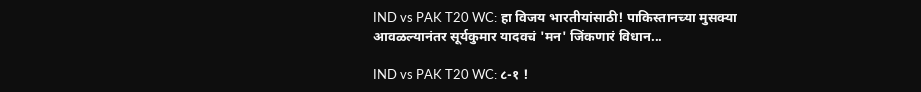IND vs PAK T20 WC: हा विजय भारतीयांसाठी! पाकिस्तानच्या मुसक्या आवळल्यानंतर सूर्यकुमार यादवचं 'मन' जिंकणारं विधान...

IND vs PAK T20 WC: ८-१ !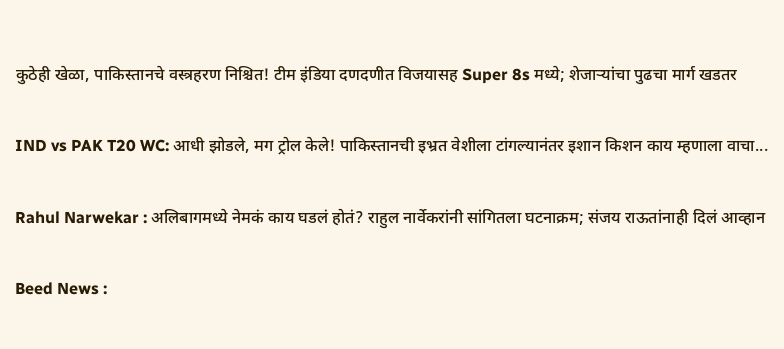कुठेही खेळा, पाकिस्तानचे वस्त्रहरण निश्चित! टीम इंडिया दणदणीत विजयासह Super 8s मध्ये; शेजाऱ्यांचा पुढचा मार्ग खडतर

IND vs PAK T20 WC: आधी झोडले, मग ट्रोल केले! पाकिस्तानची इभ्रत वेशीला टांगल्यानंतर इशान किशन काय म्हणाला वाचा...

Rahul Narwekar : अलिबागमध्ये नेमकं काय घडलं होतं? राहुल नार्वेकरांनी सांगितला घटनाक्रम; संजय राऊतांनाही दिलं आव्हान

Beed News :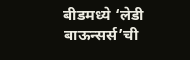बीडमध्ये ‘लेडी बाऊन्सर्स’ची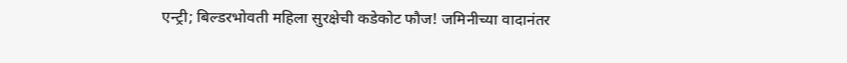एन्ट्री; बिल्डरभोवती महिला सुरक्षेची कडेकोट फौज! जमिनीच्या वादानंतर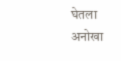घेतला अनोखा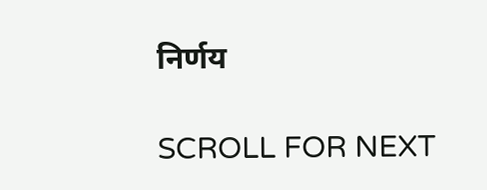निर्णय

SCROLL FOR NEXT